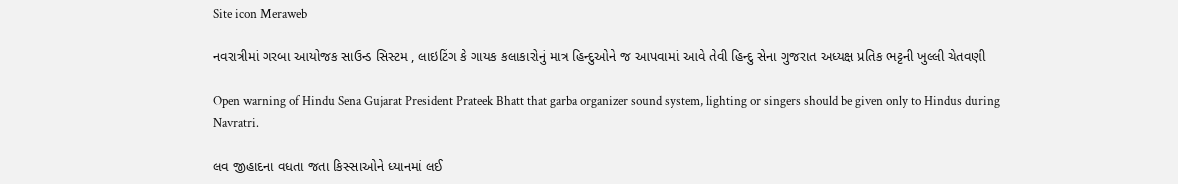Site icon Meraweb

નવરાત્રીમાં ગરબા આયોજક સાઉન્ડ સિસ્ટમ , લાઇટિંગ કે ગાયક કલાકારોનું માત્ર હિન્દુઓને જ આપવામાં આવે તેવી હિન્દુ સેના ગુજરાત અધ્યક્ષ પ્રતિક ભટ્ટની ખુલ્લી ચેતવણી

Open warning of Hindu Sena Gujarat President Prateek Bhatt that garba organizer sound system, lighting or singers should be given only to Hindus during Navratri.

લવ જીહાદના વધતા જતા કિસ્સાઓને ધ્યાનમાં લઈ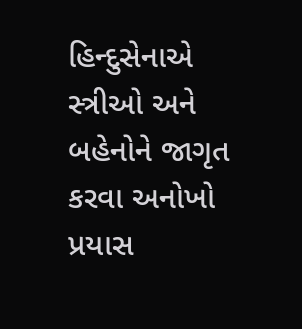હિન્દુસેનાએ સ્ત્રીઓ અને બહેનોને જાગૃત કરવા અનોખો પ્રયાસ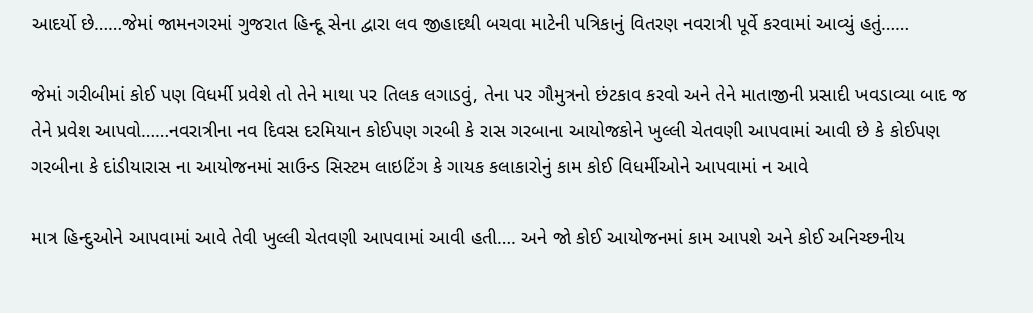આદર્યો છે……જેમાં જામનગરમાં ગુજરાત હિન્દૂ સેના દ્વારા લવ જીહાદથી બચવા માટેની પત્રિકાનું વિતરણ નવરાત્રી પૂર્વે કરવામાં આવ્યું હતું……

જેમાં ગરીબીમાં કોઈ પણ વિધર્મી પ્રવેશે તો તેને માથા પર તિલક લગાડવું, તેના પર ગૌમુત્રનો છંટકાવ કરવો અને તેને માતાજીની પ્રસાદી ખવડાવ્યા બાદ જ તેને પ્રવેશ આપવો……નવરાત્રીના નવ દિવસ દરમિયાન કોઈપણ ગરબી કે રાસ ગરબાના આયોજકોને ખુલ્લી ચેતવણી આપવામાં આવી છે કે કોઈપણ ગરબીના કે દાંડીયારાસ ના આયોજનમાં સાઉન્ડ સિસ્ટમ લાઇટિંગ કે ગાયક કલાકારોનું કામ કોઈ વિધર્મીઓને આપવામાં ન આવે

માત્ર હિન્દુઓને આપવામાં આવે તેવી ખુલ્લી ચેતવણી આપવામાં આવી હતી…. અને જો કોઈ આયોજનમાં કામ આપશે અને કોઈ અનિચ્છનીય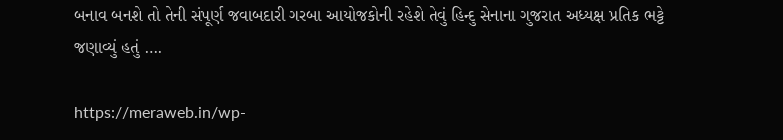બનાવ બનશે તો તેની સંપૂર્ણ જવાબદારી ગરબા આયોજકોની રહેશે તેવું હિન્દુ સેનાના ગુજરાત અધ્યક્ષ પ્રતિક ભટ્ટે જણાવ્યું હતું ….

https://meraweb.in/wp-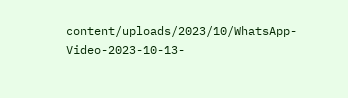content/uploads/2023/10/WhatsApp-Video-2023-10-13-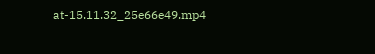at-15.11.32_25e66e49.mp4